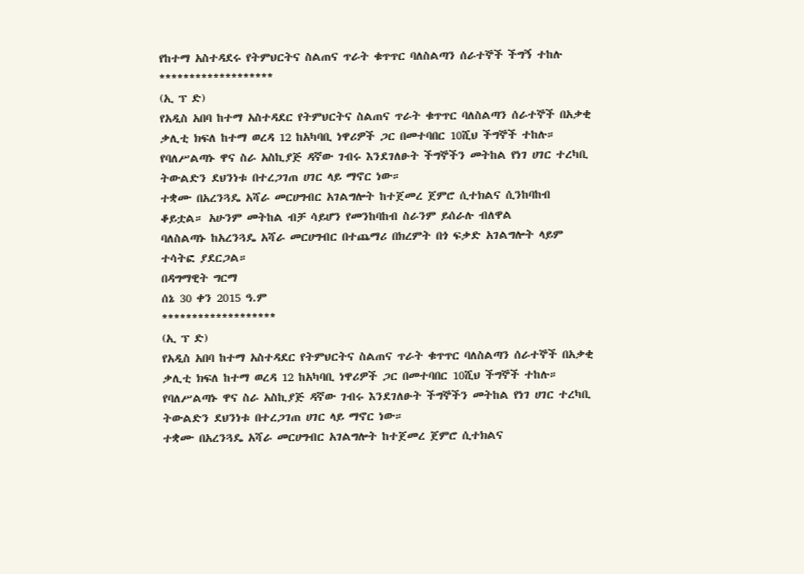የከተማ አስተዳደሩ የትምህርትና ስልጠና ጥራት ቁጥጥር ባለስልጣን ሰራተኞች ችግኝ ተከሉ
*******************
(ኢ ፕ ድ)
የአዲስ አበባ ከተማ አስተዳደር የትምህርትና ስልጠና ጥራት ቁጥጥር ባለስልጣን ሰራተኞች በአቃቂ ቃሊቲ ክፍለ ከተማ ወረዳ 12 ከአካባቢ ነዋሪዎች ጋር በመተባበር 10ሺህ ችግኞች ተከሉ።
የባለሥልጣኑ ዋና ስራ አስኪያጅ ዳኛው ገብሩ እንደገለፁት ችግኞችን መትከል የነገ ሀገር ተረካቢ ትውልድን ደህንነቱ በተረጋገጠ ሀገር ላይ ማኖር ነው።
ተቋሙ በአረንጓዴ አሻራ መርሀግብር አገልግሎት ከተጀመረ ጀምሮ ሲተክልና ሲንከባከብ ቆይቷል። አሁንም መትከል ብቻ ሳይሆን የመንከባከብ ስራንም ይሰራሉ ብለዋል
ባለስልጣኑ ከአረንጓዴ አሻራ መርሀግብር በተጨማሪ በክረምት በጎ ፍቃድ አገልግሎት ላይም ተሳትፎ ያደርጋል።
በዳግማዊት ግርማ
ሰኔ 30 ቀን 2015 ዓ.ም
*******************
(ኢ ፕ ድ)
የአዲስ አበባ ከተማ አስተዳደር የትምህርትና ስልጠና ጥራት ቁጥጥር ባለስልጣን ሰራተኞች በአቃቂ ቃሊቲ ክፍለ ከተማ ወረዳ 12 ከአካባቢ ነዋሪዎች ጋር በመተባበር 10ሺህ ችግኞች ተከሉ።
የባለሥልጣኑ ዋና ስራ አስኪያጅ ዳኛው ገብሩ እንደገለፁት ችግኞችን መትከል የነገ ሀገር ተረካቢ ትውልድን ደህንነቱ በተረጋገጠ ሀገር ላይ ማኖር ነው።
ተቋሙ በአረንጓዴ አሻራ መርሀግብር አገልግሎት ከተጀመረ ጀምሮ ሲተክልና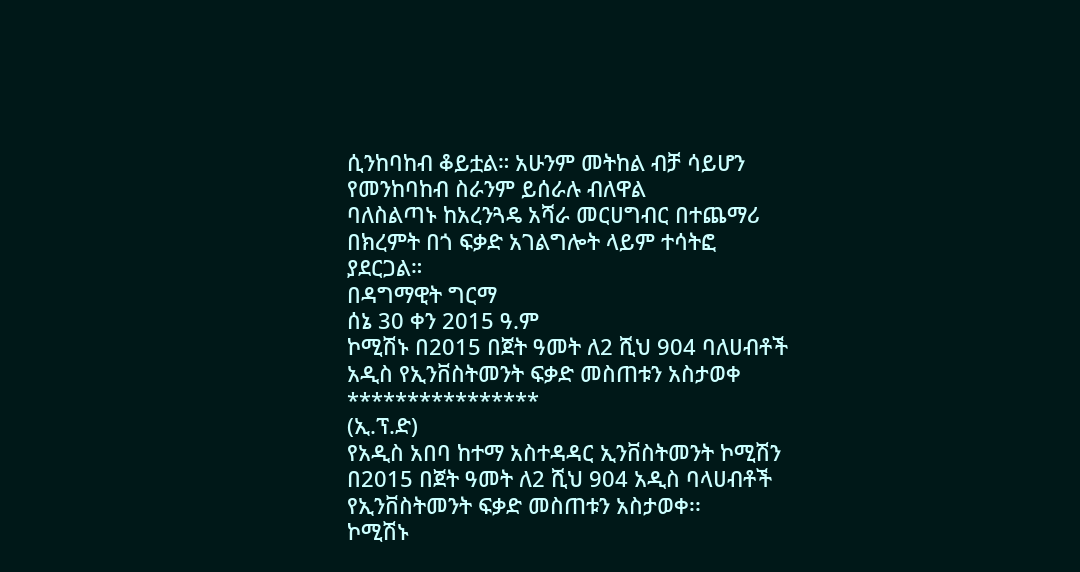ሲንከባከብ ቆይቷል። አሁንም መትከል ብቻ ሳይሆን የመንከባከብ ስራንም ይሰራሉ ብለዋል
ባለስልጣኑ ከአረንጓዴ አሻራ መርሀግብር በተጨማሪ በክረምት በጎ ፍቃድ አገልግሎት ላይም ተሳትፎ ያደርጋል።
በዳግማዊት ግርማ
ሰኔ 30 ቀን 2015 ዓ.ም
ኮሚሽኑ በ2015 በጀት ዓመት ለ2 ሺህ 904 ባለሀብቶች አዲስ የኢንቨስትመንት ፍቃድ መስጠቱን አስታወቀ
****************
(ኢ.ፕ.ድ)
የአዲስ አበባ ከተማ አስተዳዳር ኢንቨስትመንት ኮሚሽን በ2015 በጀት ዓመት ለ2 ሺህ 904 አዲስ ባላሀብቶች የኢንቨስትመንት ፍቃድ መስጠቱን አስታወቀ፡፡
ኮሚሽኑ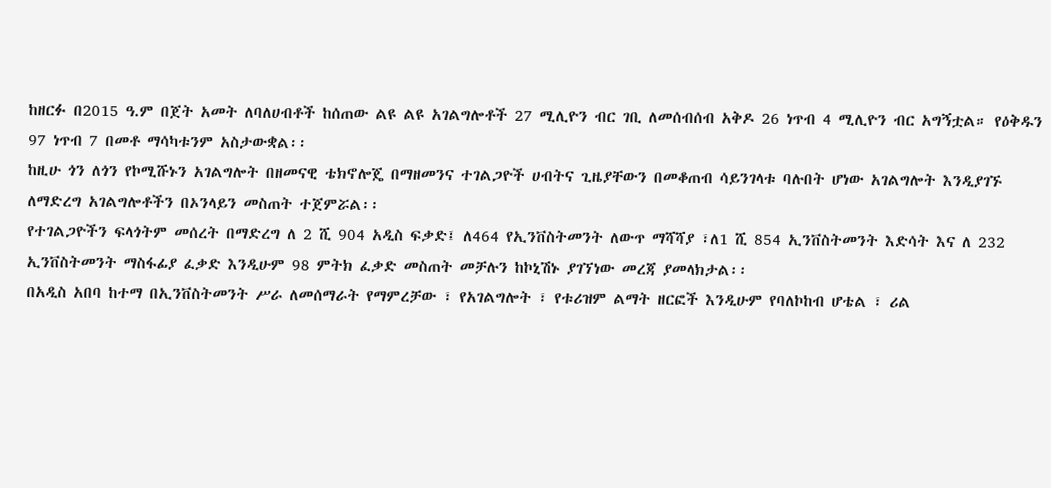ከዘርፉ በ2015 ዓ.ም በጀት አመት ለባለሀብቶች ከሰጠው ልዩ ልዩ አገልግሎቶች 27 ሚሊዮን ብር ገቢ ለመሰብሰብ አቅዶ 26 ነጥብ 4 ሚሊዮን ብር አግኝቷል። የዕቅዱን 97 ነጥብ 7 በመቶ ማሳካቱንም አስታውቋል፡፡
ከዚሁ ጎን ለጎን የኮሚሹኑን አገልግሎት በዘመናዊ ቴክኖሎጄ በማዘመንና ተገልጋዮች ሀብትና ጊዜያቸውን በመቆጠብ ሳይንገላቱ ባሉበት ሆነው አገልግሎት እንዲያገኙ ለማድረግ አገልግሎቶችን በኦንላይን መስጠት ተጀምሯል፡፡
የተገልጋዮችን ፍላጎትም መሰረት በማድረግ ለ 2 ሺ 904 አዲስ ፍቃድ፤ ለ464 የኢንቨስትመንት ለውጥ ማሻሻያ ፣ለ1 ሺ 854 ኢንቨስትመንት እድሳት እና ለ 232 ኢንቨስትመንት ማስፋፊያ ፈቃድ እንዲሁም 98 ምትክ ፈቃድ መስጠት መቻሉን ከኮኒሽኑ ያገኘነው መረጃ ያመላክታል፡፡
በአዲስ አበባ ከተማ በኢንቨስትመንት ሥራ ለመሰማራት የማምረቻው ፣ የአገልግሎት ፣ የቱሪዝም ልማት ዘርፎች እንዲሁም የባለኮከብ ሆቴል ፣ ሪል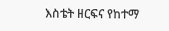እስቴት ዘርፍና የከተማ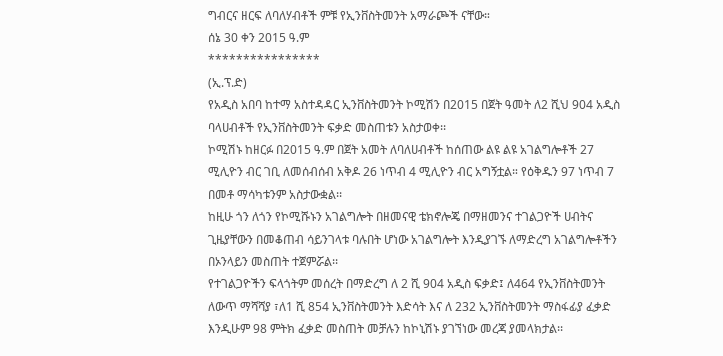ግብርና ዘርፍ ለባለሃብቶች ምቹ የኢንቨስትመንት አማራጮች ናቸው።
ሰኔ 30 ቀን 2015 ዓ.ም
****************
(ኢ.ፕ.ድ)
የአዲስ አበባ ከተማ አስተዳዳር ኢንቨስትመንት ኮሚሽን በ2015 በጀት ዓመት ለ2 ሺህ 904 አዲስ ባላሀብቶች የኢንቨስትመንት ፍቃድ መስጠቱን አስታወቀ፡፡
ኮሚሽኑ ከዘርፉ በ2015 ዓ.ም በጀት አመት ለባለሀብቶች ከሰጠው ልዩ ልዩ አገልግሎቶች 27 ሚሊዮን ብር ገቢ ለመሰብሰብ አቅዶ 26 ነጥብ 4 ሚሊዮን ብር አግኝቷል። የዕቅዱን 97 ነጥብ 7 በመቶ ማሳካቱንም አስታውቋል፡፡
ከዚሁ ጎን ለጎን የኮሚሹኑን አገልግሎት በዘመናዊ ቴክኖሎጄ በማዘመንና ተገልጋዮች ሀብትና ጊዜያቸውን በመቆጠብ ሳይንገላቱ ባሉበት ሆነው አገልግሎት እንዲያገኙ ለማድረግ አገልግሎቶችን በኦንላይን መስጠት ተጀምሯል፡፡
የተገልጋዮችን ፍላጎትም መሰረት በማድረግ ለ 2 ሺ 904 አዲስ ፍቃድ፤ ለ464 የኢንቨስትመንት ለውጥ ማሻሻያ ፣ለ1 ሺ 854 ኢንቨስትመንት እድሳት እና ለ 232 ኢንቨስትመንት ማስፋፊያ ፈቃድ እንዲሁም 98 ምትክ ፈቃድ መስጠት መቻሉን ከኮኒሽኑ ያገኘነው መረጃ ያመላክታል፡፡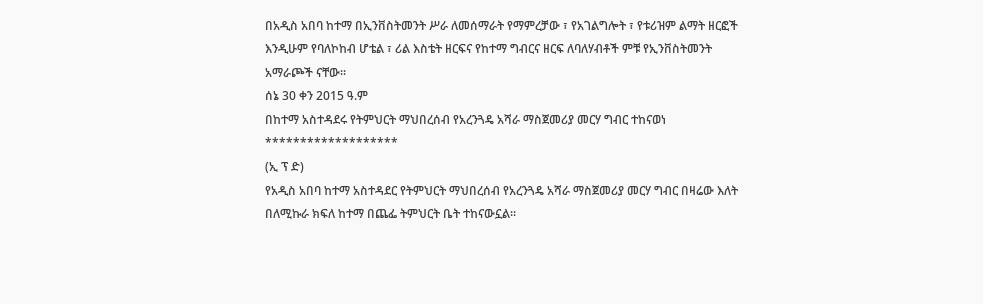በአዲስ አበባ ከተማ በኢንቨስትመንት ሥራ ለመሰማራት የማምረቻው ፣ የአገልግሎት ፣ የቱሪዝም ልማት ዘርፎች እንዲሁም የባለኮከብ ሆቴል ፣ ሪል እስቴት ዘርፍና የከተማ ግብርና ዘርፍ ለባለሃብቶች ምቹ የኢንቨስትመንት አማራጮች ናቸው።
ሰኔ 30 ቀን 2015 ዓ.ም
በከተማ አስተዳደሩ የትምህርት ማህበረሰብ የአረንጓዴ አሻራ ማስጀመሪያ መርሃ ግብር ተከናወነ
*******************
(ኢ ፕ ድ)
የአዲስ አበባ ከተማ አስተዳደር የትምህርት ማህበረሰብ የአረንጓዴ አሻራ ማስጀመሪያ መርሃ ግብር በዛሬው እለት በለሚኩራ ክፍለ ከተማ በጨፌ ትምህርት ቤት ተከናውኗል።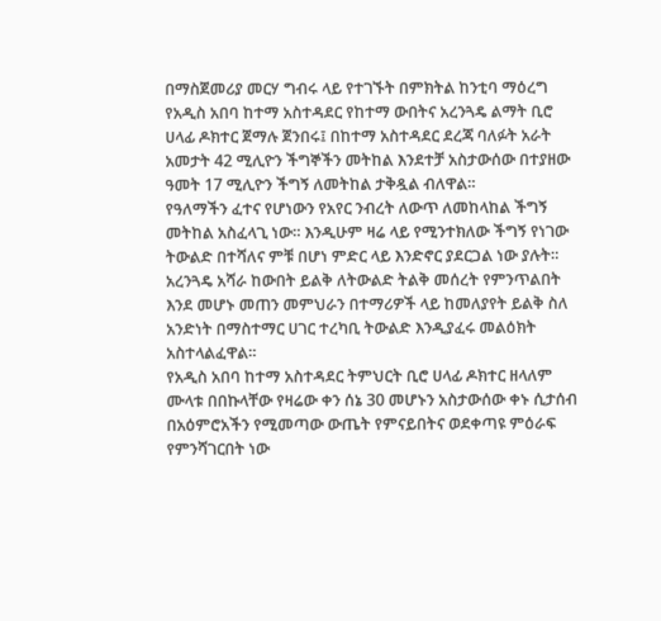በማስጀመሪያ መርሃ ግብሩ ላይ የተገኙት በምክትል ከንቲባ ማዕረግ የአዲስ አበባ ከተማ አስተዳደር የከተማ ውበትና አረንጓዴ ልማት ቢሮ ሀላፊ ዶክተር ጀማሉ ጀንበሩ፤ በከተማ አስተዳደር ደረጃ ባለፉት አራት አመታት 42 ሚሊዮን ችግኞችን መትከል እንደተቻ አስታውሰው በተያዘው ዓመት 17 ሚሊዮን ችግኝ ለመትከል ታቅዷል ብለዋል።
የዓለማችን ፈተና የሆነውን የአየር ንብረት ለውጥ ለመከላከል ችግኝ መትከል አስፈላጊ ነው። እንዲሁም ዛሬ ላይ የሚንተክለው ችግኝ የነገው ትውልድ በተሻለና ምቹ በሆነ ምድር ላይ እንድኖር ያደርጋል ነው ያሉት።
አረንጓዴ አሻራ ከውበት ይልቅ ለትውልድ ትልቅ መሰረት የምንጥልበት እንደ መሆኑ መጠን መምህራን በተማሪዎች ላይ ከመለያየት ይልቅ ስለ አንድነት በማስተማር ሀገር ተረካቢ ትውልድ እንዲያፈሩ መልዕክት አስተላልፈዋል።
የአዲስ አበባ ከተማ አስተዳደር ትምህርት ቢሮ ሀላፊ ዶክተር ዘላለም ሙላቱ በበኩላቸው የዛሬው ቀን ሰኔ 30 መሆኑን አስታውሰው ቀኑ ሲታሰብ በአዕምሮአችን የሚመጣው ውጤት የምናይበትና ወደቀጣዩ ምዕራፍ የምንሻገርበት ነው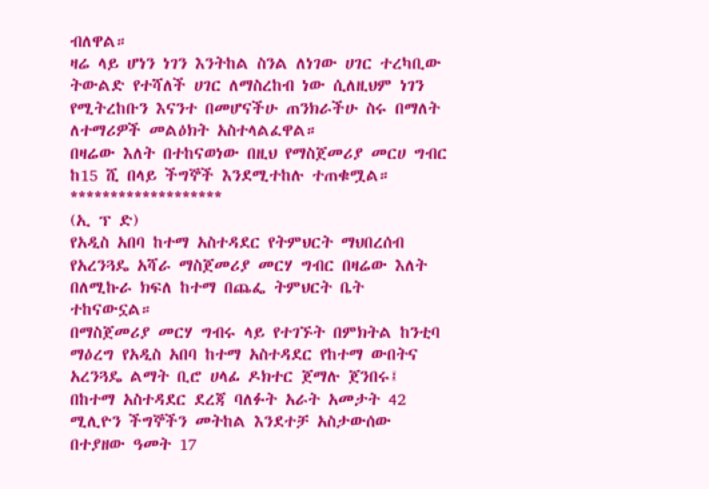ብለዋል።
ዛሬ ላይ ሆነን ነገን እንትከል ስንል ለነገው ሀገር ተረካቢው ትውልድ የተሻለች ሀገር ለማስረከብ ነው ሲለዚህም ነገን የሚትረከቡን እናንተ በመሆናችሁ ጠንክራችሁ ስሩ በማለት ለተማሪዎች መልዕክት አስተላልፈዋል።
በዛሬው እለት በተከናወነው በዚህ የማስጀመሪያ መርሀ ግብር ከ15 ሺ በላይ ችግኞች እንደሚተከሉ ተጠቁሟል።
*******************
(ኢ ፕ ድ)
የአዲስ አበባ ከተማ አስተዳደር የትምህርት ማህበረሰብ የአረንጓዴ አሻራ ማስጀመሪያ መርሃ ግብር በዛሬው እለት በለሚኩራ ክፍለ ከተማ በጨፌ ትምህርት ቤት ተከናውኗል።
በማስጀመሪያ መርሃ ግብሩ ላይ የተገኙት በምክትል ከንቲባ ማዕረግ የአዲስ አበባ ከተማ አስተዳደር የከተማ ውበትና አረንጓዴ ልማት ቢሮ ሀላፊ ዶክተር ጀማሉ ጀንበሩ፤ በከተማ አስተዳደር ደረጃ ባለፉት አራት አመታት 42 ሚሊዮን ችግኞችን መትከል እንደተቻ አስታውሰው በተያዘው ዓመት 17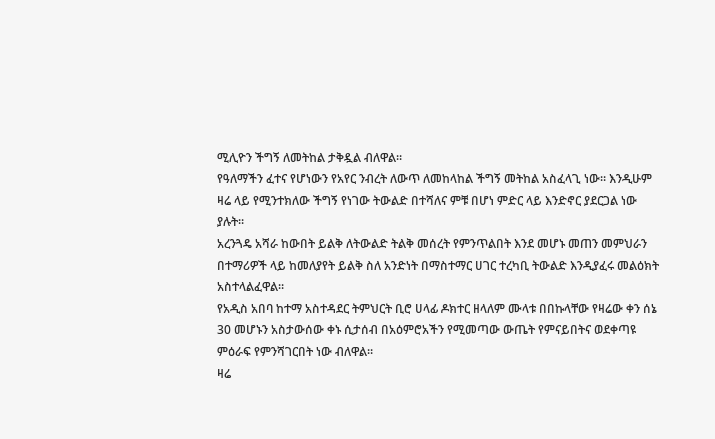ሚሊዮን ችግኝ ለመትከል ታቅዷል ብለዋል።
የዓለማችን ፈተና የሆነውን የአየር ንብረት ለውጥ ለመከላከል ችግኝ መትከል አስፈላጊ ነው። እንዲሁም ዛሬ ላይ የሚንተክለው ችግኝ የነገው ትውልድ በተሻለና ምቹ በሆነ ምድር ላይ እንድኖር ያደርጋል ነው ያሉት።
አረንጓዴ አሻራ ከውበት ይልቅ ለትውልድ ትልቅ መሰረት የምንጥልበት እንደ መሆኑ መጠን መምህራን በተማሪዎች ላይ ከመለያየት ይልቅ ስለ አንድነት በማስተማር ሀገር ተረካቢ ትውልድ እንዲያፈሩ መልዕክት አስተላልፈዋል።
የአዲስ አበባ ከተማ አስተዳደር ትምህርት ቢሮ ሀላፊ ዶክተር ዘላለም ሙላቱ በበኩላቸው የዛሬው ቀን ሰኔ 30 መሆኑን አስታውሰው ቀኑ ሲታሰብ በአዕምሮአችን የሚመጣው ውጤት የምናይበትና ወደቀጣዩ ምዕራፍ የምንሻገርበት ነው ብለዋል።
ዛሬ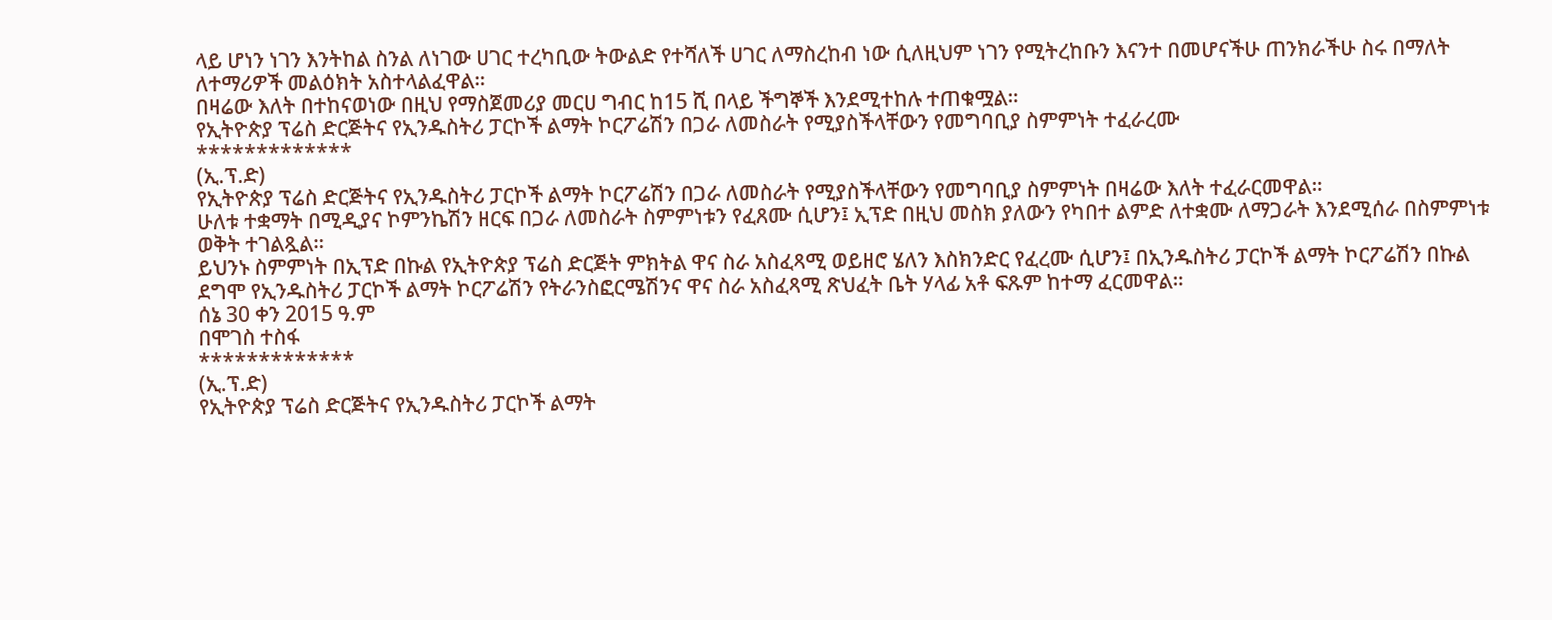ላይ ሆነን ነገን እንትከል ስንል ለነገው ሀገር ተረካቢው ትውልድ የተሻለች ሀገር ለማስረከብ ነው ሲለዚህም ነገን የሚትረከቡን እናንተ በመሆናችሁ ጠንክራችሁ ስሩ በማለት ለተማሪዎች መልዕክት አስተላልፈዋል።
በዛሬው እለት በተከናወነው በዚህ የማስጀመሪያ መርሀ ግብር ከ15 ሺ በላይ ችግኞች እንደሚተከሉ ተጠቁሟል።
የኢትዮጵያ ፕሬስ ድርጅትና የኢንዱስትሪ ፓርኮች ልማት ኮርፖሬሽን በጋራ ለመስራት የሚያስችላቸውን የመግባቢያ ስምምነት ተፈራረሙ
*************
(ኢ.ፕ.ድ)
የኢትዮጵያ ፕሬስ ድርጅትና የኢንዱስትሪ ፓርኮች ልማት ኮርፖሬሽን በጋራ ለመስራት የሚያስችላቸውን የመግባቢያ ስምምነት በዛሬው እለት ተፈራርመዋል።
ሁለቱ ተቋማት በሚዲያና ኮምንኬሽን ዘርፍ በጋራ ለመስራት ስምምነቱን የፈጸሙ ሲሆን፤ ኢፕድ በዚህ መስክ ያለውን የካበተ ልምድ ለተቋሙ ለማጋራት እንደሚሰራ በስምምነቱ ወቅት ተገልጿል።
ይህንኑ ስምምነት በኢፕድ በኩል የኢትዮጵያ ፕሬስ ድርጅት ምክትል ዋና ስራ አስፈጻሚ ወይዘሮ ሄለን እስክንድር የፈረሙ ሲሆን፤ በኢንዱስትሪ ፓርኮች ልማት ኮርፖሬሽን በኩል ደግሞ የኢንዱስትሪ ፓርኮች ልማት ኮርፖሬሽን የትራንስፎርሜሽንና ዋና ስራ አስፈጻሚ ጽህፈት ቤት ሃላፊ አቶ ፍጹም ከተማ ፈርመዋል።
ሰኔ 30 ቀን 2015 ዓ.ም
በሞገስ ተስፋ
*************
(ኢ.ፕ.ድ)
የኢትዮጵያ ፕሬስ ድርጅትና የኢንዱስትሪ ፓርኮች ልማት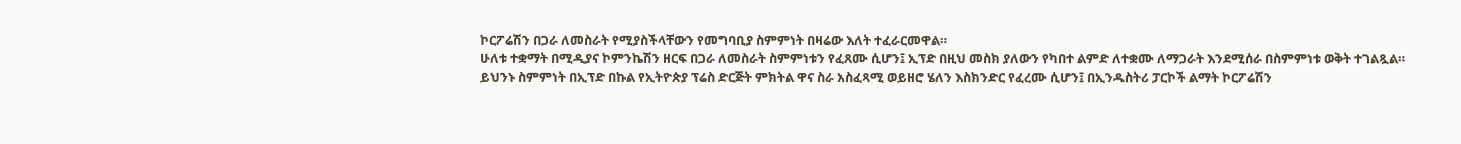ኮርፖሬሽን በጋራ ለመስራት የሚያስችላቸውን የመግባቢያ ስምምነት በዛሬው እለት ተፈራርመዋል።
ሁለቱ ተቋማት በሚዲያና ኮምንኬሽን ዘርፍ በጋራ ለመስራት ስምምነቱን የፈጸሙ ሲሆን፤ ኢፕድ በዚህ መስክ ያለውን የካበተ ልምድ ለተቋሙ ለማጋራት እንደሚሰራ በስምምነቱ ወቅት ተገልጿል።
ይህንኑ ስምምነት በኢፕድ በኩል የኢትዮጵያ ፕሬስ ድርጅት ምክትል ዋና ስራ አስፈጻሚ ወይዘሮ ሄለን እስክንድር የፈረሙ ሲሆን፤ በኢንዱስትሪ ፓርኮች ልማት ኮርፖሬሽን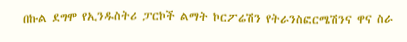በኩል ደግሞ የኢንዱስትሪ ፓርኮች ልማት ኮርፖሬሽን የትራንስፎርሜሽንና ዋና ስራ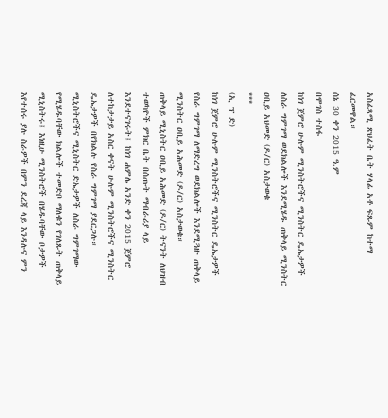አስፈጻሚ ጽህፈት ቤት ሃላፊ አቶ ፍጹም ከተማ ፈርመዋል።
ሰኔ 30 ቀን 2015 ዓ.ም
በሞገስ ተስፋ
ከነገ ጀምሮ ሁሉም ሚንስትሮችና ሚንስትር ዴኤታዎች ለስራ ግምገማ ወደክልሎች እንደሚሄዱ ጠቅላይ ሚንስትር ዐቢይ አህመድ (ዶ/ር) አስታወቁ
***
(ኢ ፕ ድ)
ከነገ ጀምሮ ሁሉም ሚንስትሮችና ሚንስትር ዴኤታዎች የስራ ግምገማ ለማድረግ ወደክልሎች እንደሚጓዙ ጠቅላይ ሚንስትር ዐቢይ አሕመድ (ዶ/ር) አስታወቁ።
ጠቅላይ ሚኒስትር ዐቢይ አሕመድ (ዶ/ር) ትናንት ለህዝብ ተወካዮች ምክር ቤት በሰጡት ማብራሪያ ላይ እንደተናገሩት፤ ከነገ ሐምሌ አንድ ቀን 2015 ጀምሮ ለተከታታይ አስር ቀናት ሁሉም ሚንስትሮችና ሚንስትር ዴኤታዎች በየክልሉ የስራ ግምገማ ያደርጋሉ።
ሚኒስትሮችና ሚኒስትር ድኤታዎች ለስራ ግምገማው የሚሄዱባቸው ክልሎች ተመድቦ ማለቁን የገለጹት ጠቅላይ ሚኒስትሩ፤ እነዚሁ ሚንስትሮች በሄዱባቸው ቦታዎች እየተሰሩ ያሉ ስራዎች በምን ደረጃ ላይ እንዳሉና ምን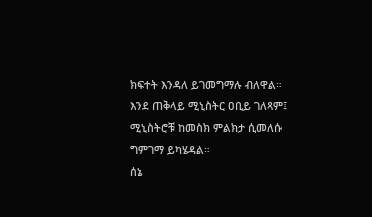ክፍተት እንዳለ ይገመግማሉ ብለዋል።
እንደ ጠቅላይ ሚኒስትር ዐቢይ ገለጻም፤ ሚኒስትሮቹ ከመስክ ምልክታ ሲመለሱ ግምገማ ይካሄዳል።
ሰኔ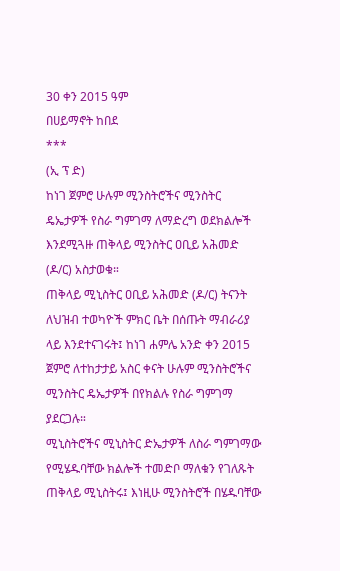30 ቀን 2015 ዓም
በሀይማኖት ከበደ
***
(ኢ ፕ ድ)
ከነገ ጀምሮ ሁሉም ሚንስትሮችና ሚንስትር ዴኤታዎች የስራ ግምገማ ለማድረግ ወደክልሎች እንደሚጓዙ ጠቅላይ ሚንስትር ዐቢይ አሕመድ (ዶ/ር) አስታወቁ።
ጠቅላይ ሚኒስትር ዐቢይ አሕመድ (ዶ/ር) ትናንት ለህዝብ ተወካዮች ምክር ቤት በሰጡት ማብራሪያ ላይ እንደተናገሩት፤ ከነገ ሐምሌ አንድ ቀን 2015 ጀምሮ ለተከታታይ አስር ቀናት ሁሉም ሚንስትሮችና ሚንስትር ዴኤታዎች በየክልሉ የስራ ግምገማ ያደርጋሉ።
ሚኒስትሮችና ሚኒስትር ድኤታዎች ለስራ ግምገማው የሚሄዱባቸው ክልሎች ተመድቦ ማለቁን የገለጹት ጠቅላይ ሚኒስትሩ፤ እነዚሁ ሚንስትሮች በሄዱባቸው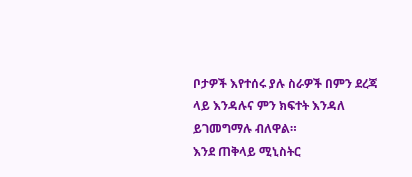ቦታዎች እየተሰሩ ያሉ ስራዎች በምን ደረጃ ላይ እንዳሉና ምን ክፍተት እንዳለ ይገመግማሉ ብለዋል።
እንደ ጠቅላይ ሚኒስትር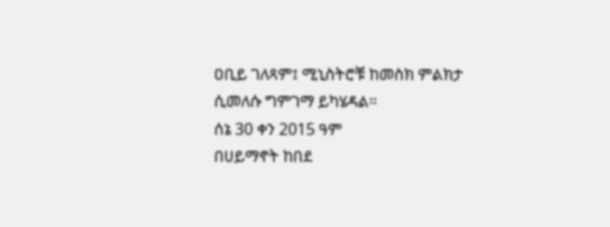ዐቢይ ገለጻም፤ ሚኒስትሮቹ ከመስክ ምልክታ ሲመለሱ ግምገማ ይካሄዳል።
ሰኔ 30 ቀን 2015 ዓም
በሀይማኖት ከበደ